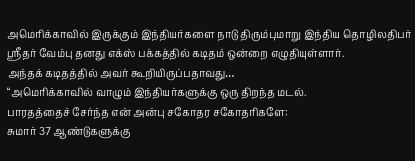அமெரிக்காவில் இருக்கும் இந்தியர்களை நாடு திரும்புமாறு இந்திய தொழிலதிபர் ஶ்ரீதர் வேம்பு தனது எக்ஸ் பக்கத்தில் கடிதம் ஒன்றை எழுதியுள்ளார்.
அந்தக் கடிதத்தில் அவர் கூறியிருப்பதாவது…
“அமெரிக்காவில் வாழும் இந்தியர்களுக்கு ஒரு திறந்த மடல்.
பாரதத்தைச் சேர்ந்த என் அன்பு சகோதர சகோதரிகளே:
சுமார் 37 ஆண்டுகளுக்கு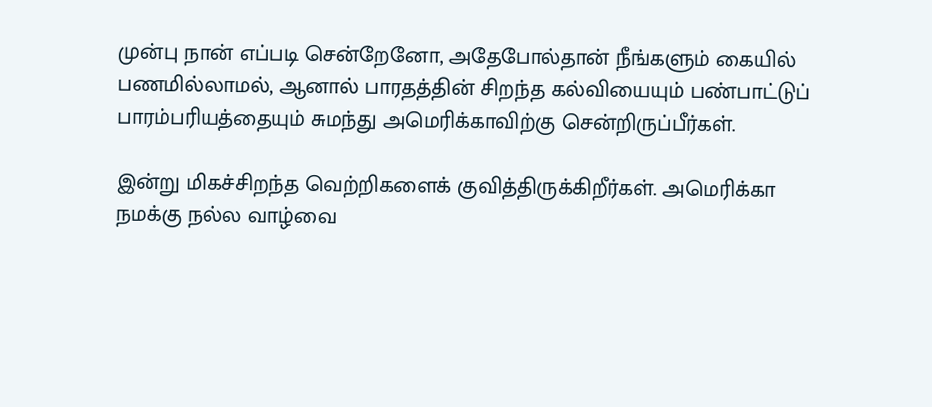முன்பு நான் எப்படி சென்றேனோ, அதேபோல்தான் நீங்களும் கையில் பணமில்லாமல், ஆனால் பாரதத்தின் சிறந்த கல்வியையும் பண்பாட்டுப் பாரம்பரியத்தையும் சுமந்து அமெரிக்காவிற்கு சென்றிருப்பீர்கள்.

இன்று மிகச்சிறந்த வெற்றிகளைக் குவித்திருக்கிறீர்கள். அமெரிக்கா நமக்கு நல்ல வாழ்வை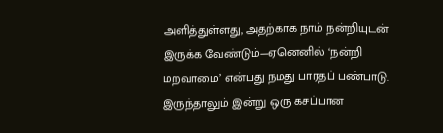அளித்துள்ளது, அதற்காக நாம் நன்றியுடன் இருக்க வேண்டும்—ஏனெனில் ‘நன்றி மறவாமை’ என்பது நமது பாரதப் பண்பாடு.
இருந்தாலும் இன்று ஒரு கசப்பான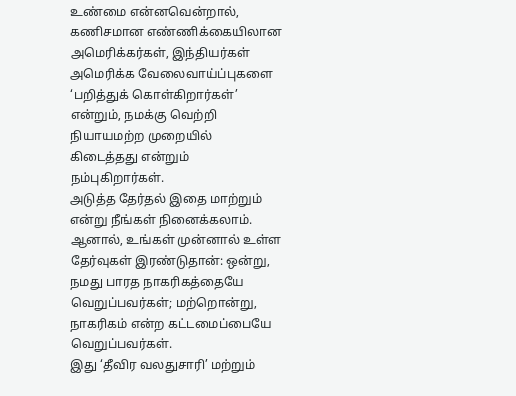உண்மை என்னவென்றால், கணிசமான எண்ணிக்கையிலான அமெரிக்கர்கள், இந்தியர்கள் அமெரிக்க வேலைவாய்ப்புகளை ‘பறித்துக் கொள்கிறார்கள்’ என்றும், நமக்கு வெற்றி நியாயமற்ற முறையில் கிடைத்தது என்றும் நம்புகிறார்கள்.
அடுத்த தேர்தல் இதை மாற்றும் என்று நீங்கள் நினைக்கலாம். ஆனால், உங்கள் முன்னால் உள்ள தேர்வுகள் இரண்டுதான்: ஒன்று, நமது பாரத நாகரிகத்தையே வெறுப்பவர்கள்; மற்றொன்று, நாகரிகம் என்ற கட்டமைப்பையே வெறுப்பவர்கள்.
இது ‘தீவிர வலதுசாரி’ மற்றும்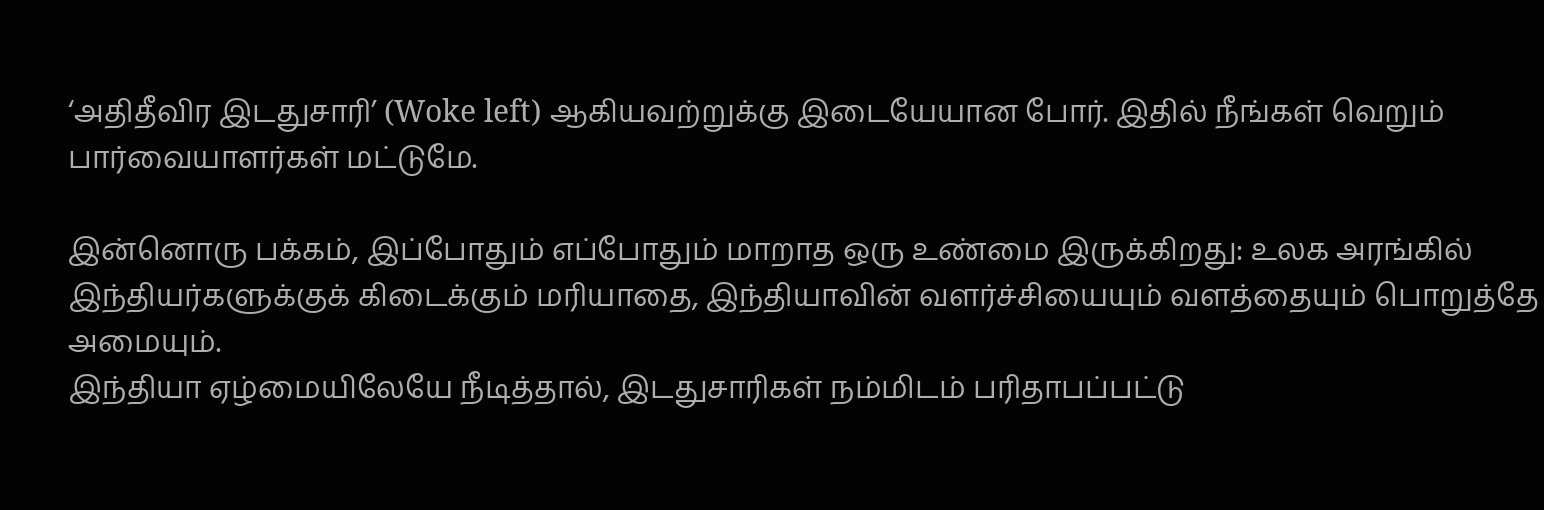‘அதிதீவிர இடதுசாரி’ (Woke left) ஆகியவற்றுக்கு இடையேயான போர். இதில் நீங்கள் வெறும் பார்வையாளர்கள் மட்டுமே.

இன்னொரு பக்கம், இப்போதும் எப்போதும் மாறாத ஒரு உண்மை இருக்கிறது: உலக அரங்கில் இந்தியர்களுக்குக் கிடைக்கும் மரியாதை, இந்தியாவின் வளர்ச்சியையும் வளத்தையும் பொறுத்தே அமையும்.
இந்தியா ஏழ்மையிலேயே நீடித்தால், இடதுசாரிகள் நம்மிடம் பரிதாபப்பட்டு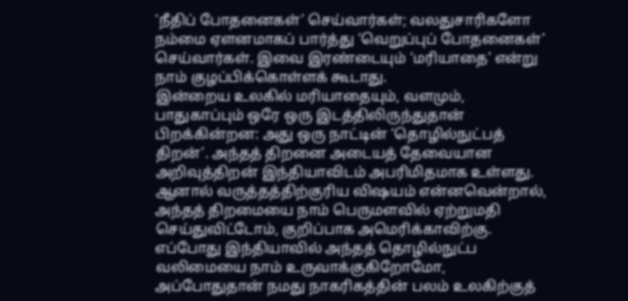‘நீதிப் போதனைகள்’ செய்வார்கள்; வலதுசாரிகளோ நம்மை ஏளனமாகப் பார்த்து ‘வெறுப்புப் போதனைகள்’ செய்வார்கள். இவை இரண்டையும் ‘மரியாதை’ என்று நாம் குழப்பிக்கொள்ளக் கூடாது.
இன்றைய உலகில் மரியாதையும், வளமும், பாதுகாப்பும் ஒரே ஒரு இடத்திலிருந்துதான் பிறக்கின்றன: அது ஒரு நாட்டின் ‘தொழில்நுட்பத் திறன்’. அந்தத் திறனை அடையத் தேவையான அறிவுத்திறன் இந்தியாவிடம் அபரிமிதமாக உள்ளது.
ஆனால் வருத்தத்திற்குரிய விஷயம் என்னவென்றால், அந்தத் திறமையை நாம் பெருமளவில் ஏற்றுமதி செய்துவிட்டோம், குறிப்பாக அமெரிக்காவிற்கு. எப்போது இந்தியாவில் அந்தத் தொழில்நுட்ப வலிமையை நாம் உருவாக்குகிறோமோ, அப்போதுதான் நமது நாகரிகத்தின் பலம் உலகிற்குத்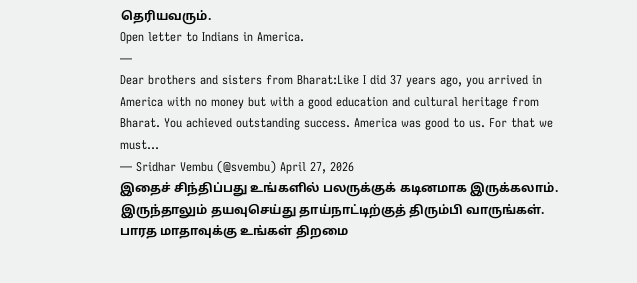தெரியவரும்.
Open letter to Indians in America.
—
Dear brothers and sisters from Bharat:Like I did 37 years ago, you arrived in America with no money but with a good education and cultural heritage from Bharat. You achieved outstanding success. America was good to us. For that we must…
— Sridhar Vembu (@svembu) April 27, 2026
இதைச் சிந்திப்பது உங்களில் பலருக்குக் கடினமாக இருக்கலாம். இருந்தாலும் தயவுசெய்து தாய்நாட்டிற்குத் திரும்பி வாருங்கள். பாரத மாதாவுக்கு உங்கள் திறமை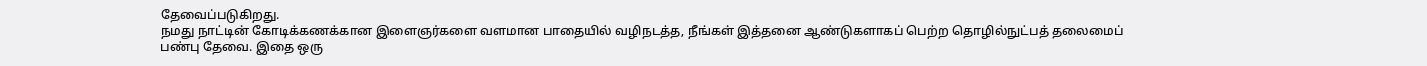தேவைப்படுகிறது.
நமது நாட்டின் கோடிக்கணக்கான இளைஞர்களை வளமான பாதையில் வழிநடத்த, நீங்கள் இத்தனை ஆண்டுகளாகப் பெற்ற தொழில்நுட்பத் தலைமைப் பண்பு தேவை. இதை ஒரு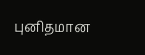புனிதமான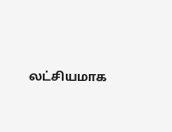லட்சியமாக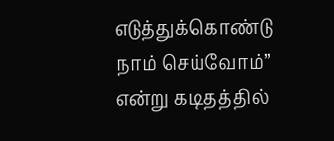எடுத்துக்கொண்டு நாம் செய்வோம்” என்று கடிதத்தில்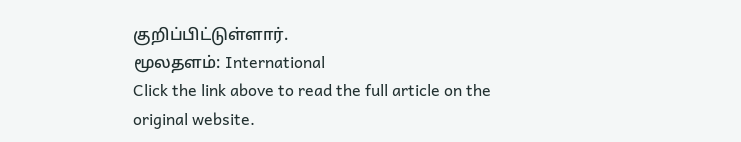குறிப்பிட்டுள்ளார்.
மூலதளம்: International
Click the link above to read the full article on the original website.